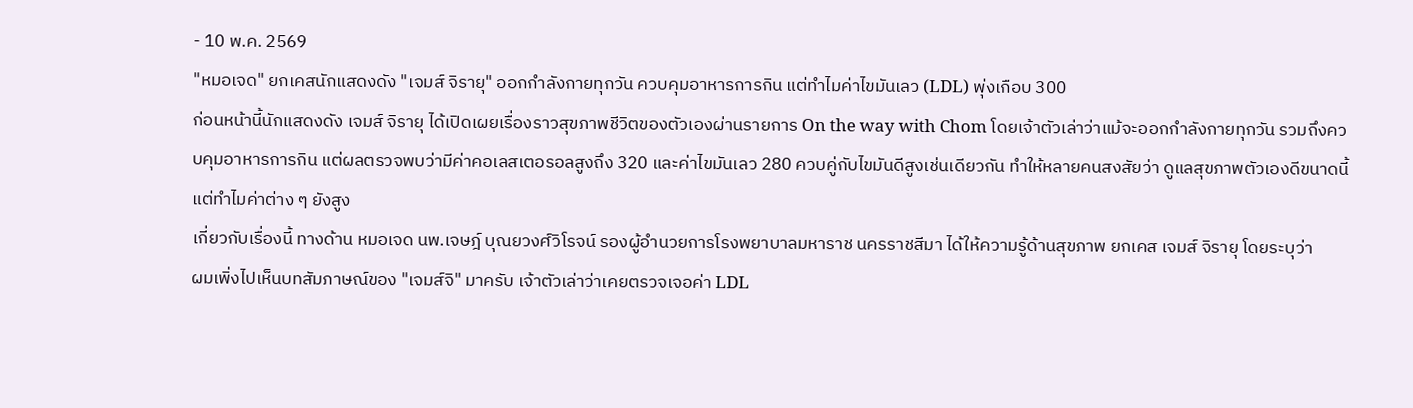- 10 พ.ค. 2569
"หมอเจด" ยกเคสนักแสดงดัง "เจมส์ จิรายุ" ออกกำลังกายทุกวัน ควบคุมอาหารการกิน แต่ทำไมค่าไขมันเลว (LDL) พุ่งเกือบ 300
ก่อนหน้านี้นักแสดงดัง เจมส์ จิรายุ ได้เปิดเผยเรื่องราวสุขภาพชีวิตของตัวเองผ่านรายการ On the way with Chom โดยเจ้าตัวเล่าว่าแม้จะออกกำลังกายทุกวัน รวมถึงควบคุมอาหารการกิน แต่ผลตรวจพบว่ามีค่าคอเลสเตอรอลสูงถึง 320 และค่าไขมันเลว 280 ควบคู่กับไขมันดีสูงเช่นเดียวกัน ทำให้หลายคนสงสัยว่า ดูแลสุขภาพตัวเองดีขนาดนี้ แต่ทำไมค่าต่าง ๆ ยังสูง
เกี่ยวกับเรื่องนี้ ทางด้าน หมอเจด นพ.เจษฎ์ บุณยวงศ์วิโรจน์ รองผู้อำนวยการโรงพยาบาลมหาราช นครราชสีมา ได้ให้ความรู้ด้านสุขภาพ ยกเคส เจมส์ จิรายุ โดยระบุว่า
ผมเพิ่งไปเห็นบทสัมภาษณ์ของ "เจมส์จิ" มาครับ เจ้าตัวเล่าว่าเคยตรวจเจอค่า LDL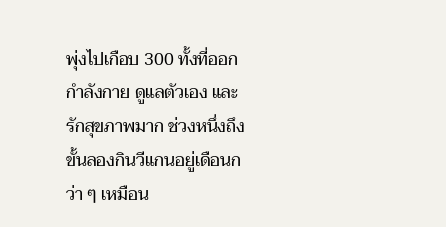พุ่งไปเกือบ 300 ทั้งที่ออกกำลังกาย ดูแลตัวเอง และรักสุขภาพมาก ช่วงหนึ่งถึงขั้นลองกินวีแกนอยู่เดือนกว่า ๆ เหมือน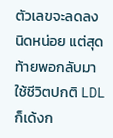ตัวเลขจะลดลงนิดหน่อย แต่สุดท้ายพอกลับมาใช้ชีวิตปกติ LDL ก็เด้งก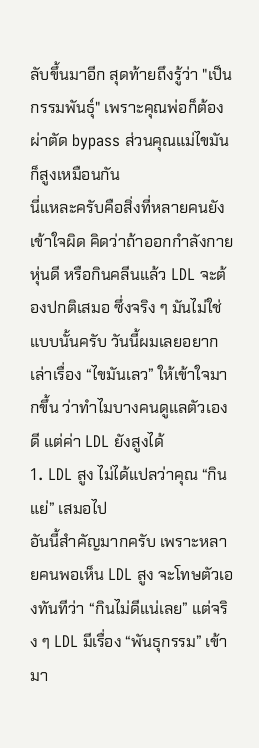ลับขึ้นมาอีก สุดท้ายถึงรู้ว่า "เป็นกรรมพันธุ์" เพราะคุณพ่อก็ต้องผ่าตัด bypass ส่วนคุณแม่ไขมันก็สูงเหมือนกัน
นี่แหละครับคือสิ่งที่หลายคนยังเข้าใจผิด คิดว่าถ้าออกกำลังกาย หุ่นดี หรือกินคลีนแล้ว LDL จะต้องปกติเสมอ ซึ่งจริง ๆ มันไม่ใช่แบบนั้นครับ วันนี้ผมเลยอยากเล่าเรื่อง “ไขมันเลว” ให้เข้าใจมากขึ้น ว่าทำไมบางคนดูแลตัวเองดี แต่ค่า LDL ยังสูงได้
1. LDL สูง ไม่ได้แปลว่าคุณ “กินแย่” เสมอไป
อันนี้สำคัญมากครับ เพราะหลายคนพอเห็น LDL สูง จะโทษตัวเองทันทีว่า “กินไม่ดีแน่เลย” แต่จริง ๆ LDL มีเรื่อง “พันธุกรรม” เข้ามา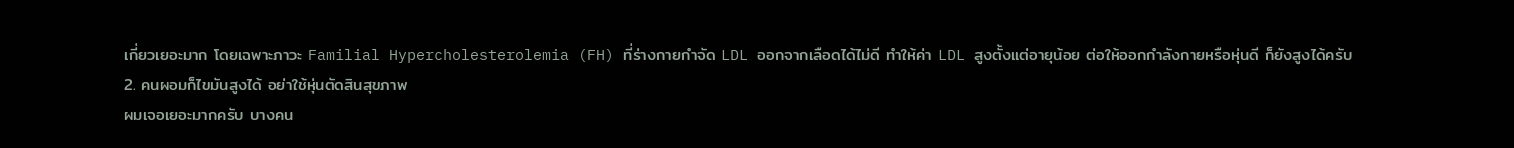เกี่ยวเยอะมาก โดยเฉพาะภาวะ Familial Hypercholesterolemia (FH) ที่ร่างกายกำจัด LDL ออกจากเลือดได้ไม่ดี ทำให้ค่า LDL สูงตั้งแต่อายุน้อย ต่อให้ออกกำลังกายหรือหุ่นดี ก็ยังสูงได้ครับ
2. คนผอมก็ไขมันสูงได้ อย่าใช้หุ่นตัดสินสุขภาพ
ผมเจอเยอะมากครับ บางคน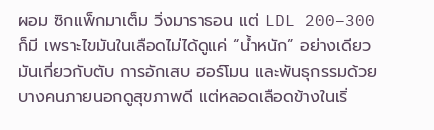ผอม ซิกแพ็กมาเต็ม วิ่งมาราธอน แต่ LDL 200–300 ก็มี เพราะไขมันในเลือดไม่ได้ดูแค่ “น้ำหนัก” อย่างเดียว มันเกี่ยวกับตับ การอักเสบ ฮอร์โมน และพันธุกรรมด้วย บางคนภายนอกดูสุขภาพดี แต่หลอดเลือดข้างในเริ่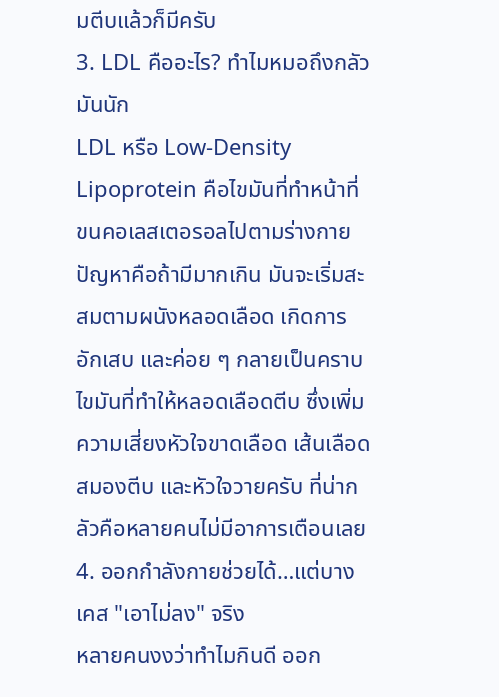มตีบแล้วก็มีครับ
3. LDL คืออะไร? ทำไมหมอถึงกลัวมันนัก
LDL หรือ Low-Density Lipoprotein คือไขมันที่ทำหน้าที่ขนคอเลสเตอรอลไปตามร่างกาย ปัญหาคือถ้ามีมากเกิน มันจะเริ่มสะสมตามผนังหลอดเลือด เกิดการอักเสบ และค่อย ๆ กลายเป็นคราบไขมันที่ทำให้หลอดเลือดตีบ ซึ่งเพิ่มความเสี่ยงหัวใจขาดเลือด เส้นเลือดสมองตีบ และหัวใจวายครับ ที่น่ากลัวคือหลายคนไม่มีอาการเตือนเลย
4. ออกกำลังกายช่วยได้…แต่บางเคส "เอาไม่ลง" จริง
หลายคนงงว่าทำไมกินดี ออก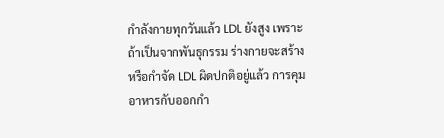กำลังกายทุกวันแล้ว LDL ยังสูง เพราะถ้าเป็นจากพันธุกรรม ร่างกายจะสร้างหรือกำจัด LDL ผิดปกติอยู่แล้ว การคุมอาหารกับออกกำ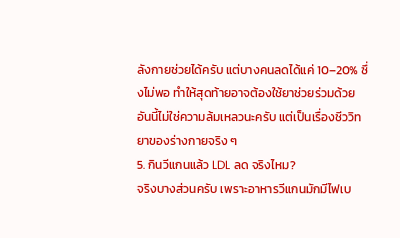ลังกายช่วยได้ครับ แต่บางคนลดได้แค่ 10–20% ซึ่งไม่พอ ทำให้สุดท้ายอาจต้องใช้ยาช่วยร่วมด้วย อันนี้ไม่ใช่ความล้มเหลวนะครับ แต่เป็นเรื่องชีววิทยาของร่างกายจริง ๆ
5. กินวีแกนแล้ว LDL ลด จริงไหม?
จริงบางส่วนครับ เพราะอาหารวีแกนมักมีไฟเบ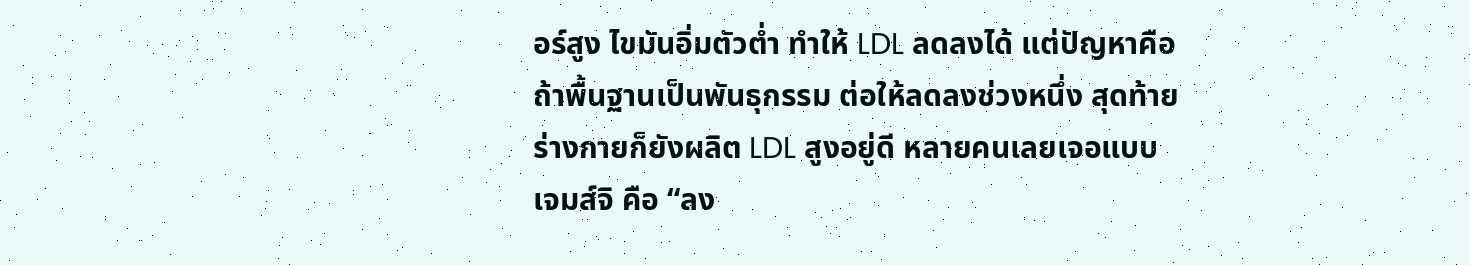อร์สูง ไขมันอิ่มตัวต่ำ ทำให้ LDL ลดลงได้ แต่ปัญหาคือถ้าพื้นฐานเป็นพันธุกรรม ต่อให้ลดลงช่วงหนึ่ง สุดท้ายร่างกายก็ยังผลิต LDL สูงอยู่ดี หลายคนเลยเจอแบบเจมส์จิ คือ “ลง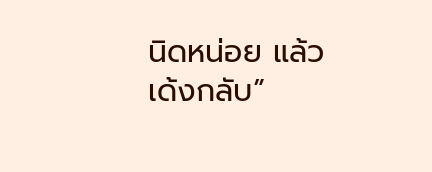นิดหน่อย แล้วเด้งกลับ”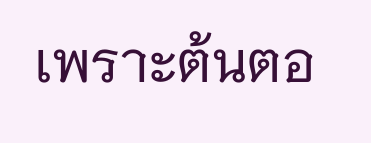เพราะต้นตอ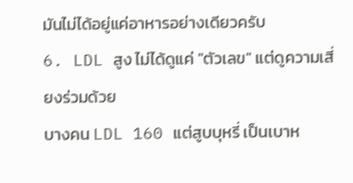มันไม่ได้อยู่แค่อาหารอย่างเดียวครับ
6. LDL สูง ไม่ได้ดูแค่ "ตัวเลข" แต่ดูความเสี่ยงร่วมด้วย
บางคน LDL 160 แต่สูบบุหรี่ เป็นเบาห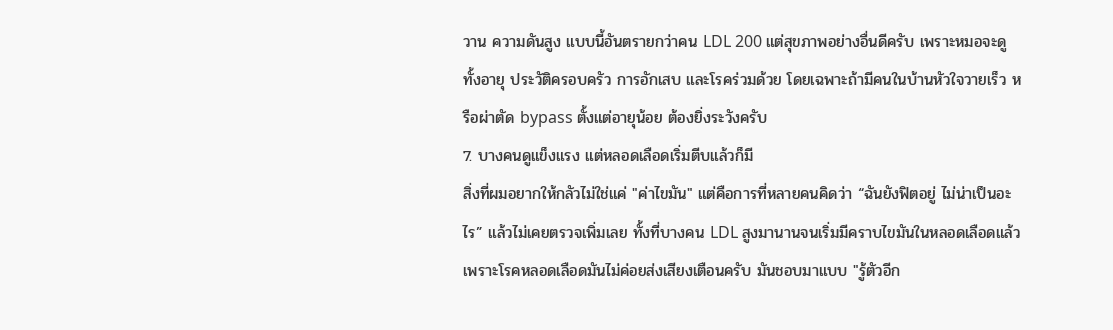วาน ความดันสูง แบบนี้อันตรายกว่าคน LDL 200 แต่สุขภาพอย่างอื่นดีครับ เพราะหมอจะดูทั้งอายุ ประวัติครอบครัว การอักเสบ และโรคร่วมด้วย โดยเฉพาะถ้ามีคนในบ้านหัวใจวายเร็ว หรือผ่าตัด bypass ตั้งแต่อายุน้อย ต้องยิ่งระวังครับ
7. บางคนดูแข็งแรง แต่หลอดเลือดเริ่มตีบแล้วก็มี
สิ่งที่ผมอยากให้กลัวไม่ใช่แค่ "ค่าไขมัน" แต่คือการที่หลายคนคิดว่า “ฉันยังฟิตอยู่ ไม่น่าเป็นอะไร” แล้วไม่เคยตรวจเพิ่มเลย ทั้งที่บางคน LDL สูงมานานจนเริ่มมีคราบไขมันในหลอดเลือดแล้ว เพราะโรคหลอดเลือดมันไม่ค่อยส่งเสียงเตือนครับ มันชอบมาแบบ "รู้ตัวอีก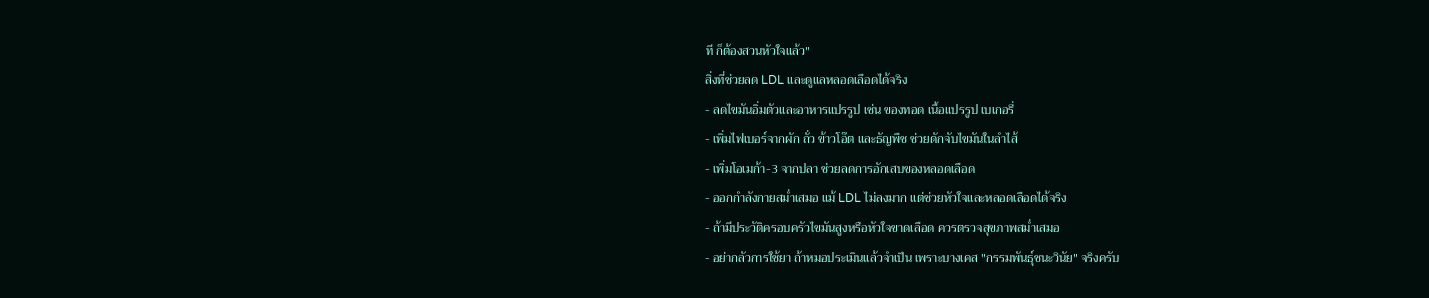ที ก็ต้องสวนหัวใจแล้ว"
สิ่งที่ช่วยลด LDL และดูแลหลอดเลือดได้จริง
- ลดไขมันอิ่มตัวและอาหารแปรรูป เช่น ของทอด เนื้อแปรรูป เบเกอรี่
- เพิ่มไฟเบอร์จากผัก ถั่ว ข้าวโอ๊ต และธัญพืช ช่วยดักจับไขมันในลำไส้
- เพิ่มโอเมก้า-3 จากปลา ช่วยลดการอักเสบของหลอดเลือด
- ออกกำลังกายสม่ำเสมอ แม้ LDL ไม่ลงมาก แต่ช่วยหัวใจและหลอดเลือดได้จริง
- ถ้ามีประวัติครอบครัวไขมันสูงหรือหัวใจขาดเลือด ควรตรวจสุขภาพสม่ำเสมอ
- อย่ากลัวการใช้ยา ถ้าหมอประเมินแล้วจำเป็น เพราะบางเคส "กรรมพันธุ์ชนะวินัย" จริงครับ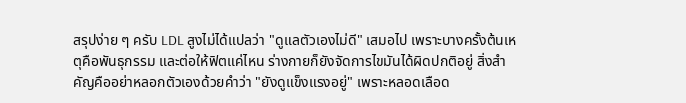สรุปง่าย ๆ ครับ LDL สูงไม่ได้แปลว่า "ดูแลตัวเองไม่ดี" เสมอไป เพราะบางครั้งต้นเหตุคือพันธุกรรม และต่อให้ฟิตแค่ไหน ร่างกายก็ยังจัดการไขมันได้ผิดปกติอยู่ สิ่งสำคัญคืออย่าหลอกตัวเองด้วยคำว่า "ยังดูแข็งแรงอยู่" เพราะหลอดเลือด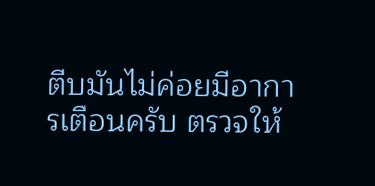ตีบมันไม่ค่อยมีอาการเตือนครับ ตรวจให้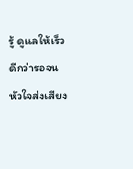รู้ ดูแลให้เร็ว ดีกว่ารอจนหัวใจส่งเสียง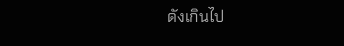ดังเกินไป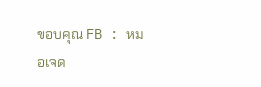ขอบคุณ FB : หมอเจด